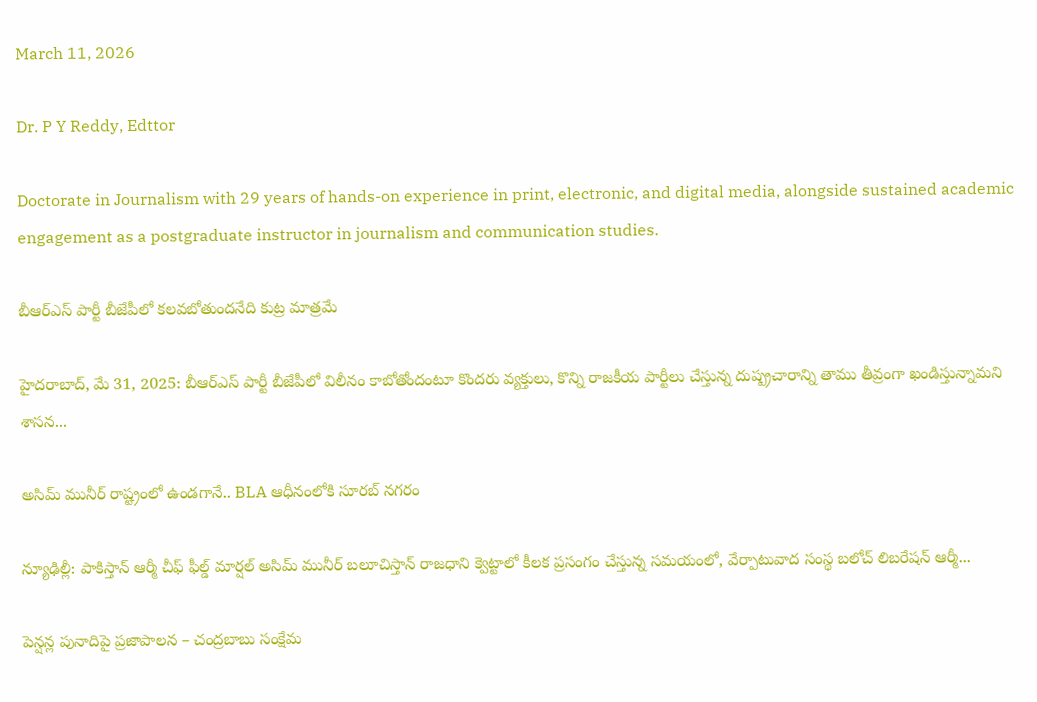March 11, 2026

Dr. P Y Reddy, Edttor

Doctorate in Journalism with 29 years of hands-on experience in print, electronic, and digital media, alongside sustained academic engagement as a postgraduate instructor in journalism and communication studies.

బీఆర్ఎస్ పార్టీ బీజేపీలో కలవబోతుందనేది కుట్ర మాత్రమే

హైదరాబాద్, మే 31, 2025: బీఆర్ఎస్ పార్టీ బీజేపీలో విలీనం కాబోతోందంటూ కొందరు వ్యక్తులు, కొన్ని రాజకీయ పార్టీలు చేస్తున్న దుష్ప్రచారాన్ని తాము తీవ్రంగా ఖండిస్తున్నామని శాసన...

అసిమ్ మునీర్ రాష్ట్రంలో ఉండగానే.. BLA ఆధీనంలోకి సూరబ్ నగరం

న్యూఢిల్లీ: పాకిస్తాన్ ఆర్మీ చీఫ్ ఫీల్డ్ మార్షల్ అసిమ్ మునీర్ బలూచిస్తాన్ రాజధాని క్వెట్టాలో కీలక ప్రసంగం చేస్తున్న సమయంలో, వేర్పాటువాద సంస్థ బలోచ్ లిబరేషన్ ఆర్మీ...

పెన్షన్ల పునాదిపై ప్రజాపాలన – చంద్రబాబు సంక్షేమ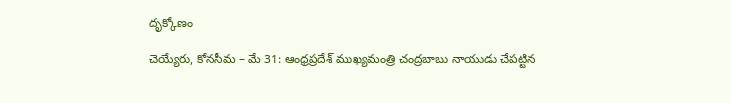దృక్కోణం

చెయ్యేరు, కోనసీమ – మే 31: ఆంధ్రప్రదేశ్ ముఖ్యమంత్రి చంద్రబాబు నాయుడు చేపట్టిన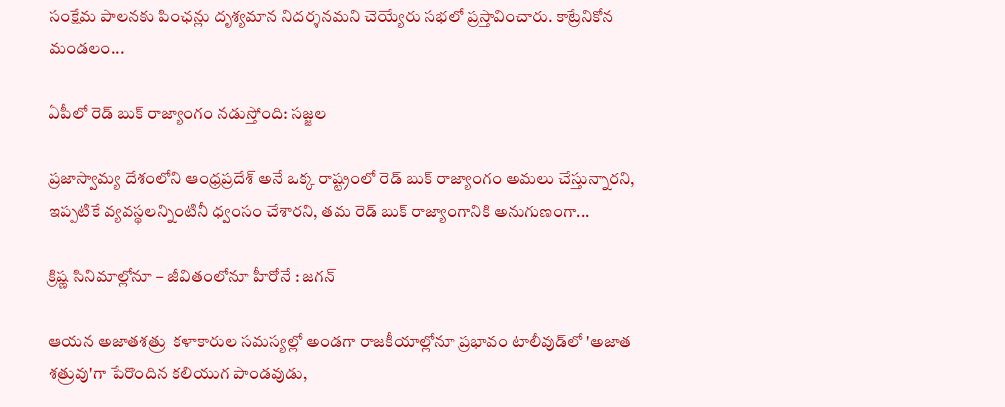సంక్షేమ పాలనకు పింఛన్లు దృశ్యమాన నిదర్శనమని చెయ్యేరు సభలో ప్రస్తావించారు. కాట్రేనికోన మండలం...

ఏపీలో రెడ్ బుక్ రాజ్యాంగం నడుస్తోంది: సజ్జల

ప్రజాస్వామ్య దేశంలోని ఆంధ్రప్రదేశ్ అనే ఒక్క రాష్ట్రంలో రెడ్ బుక్ రాజ్యాంగం అమలు చేస్తున్నారని, ఇప్పటికే వ్యవస్థలన్నింటినీ ధ్వంసం చేశారని, తమ రెడ్ బుక్ రాజ్యాంగానికి అనుగుణంగా...

క్రిష్ణ సినిమాల్లోనూ – జీవితంలోనూ హీరోనే : జగన్

ఆయన అజాతశత్రు  కళాకారుల సమస్యల్లో అండగా రాజకీయాల్లోనూ ప్రభావం టాలీవుడ్‌లో 'అజాత శత్రువు'గా పేరొందిన కలియుగ పాండవుడు,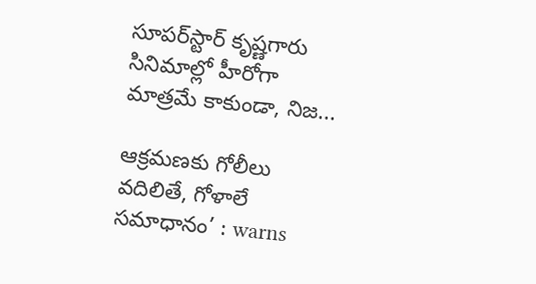సూపర్‌స్టార్ కృష్ణగారు సినిమాల్లో హీరోగా మాత్రమే కాకుండా, నిజ...

ఆక్రమణకు గోలీలు వదిలితే, గోళాలే సమాధానం’ : warns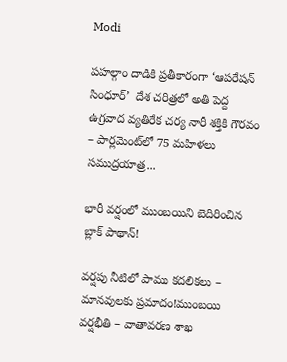Modi

పహల్గాం దాడికి ప్రతీకారంగా ‘ఆపరేషన్ సింధూర్’  దేశ చరిత్రలో అతి పెద్ద ఉగ్రవాద వ్యతిరేక చర్య నారీ శక్తికి గౌరవం – పార్లమెంట్‌లో 75 మహిళలు సముద్రయాత్ర...

భారీ వర్షంలో ముంబయిని బెదిరించిన బ్లాక్ పాథాన్!

వర్షపు నీటిలో పాము కదలికలు – మానవులకు ప్రమాదం!ముంబయి వర్షభీతి – వాతావరణ శాఖ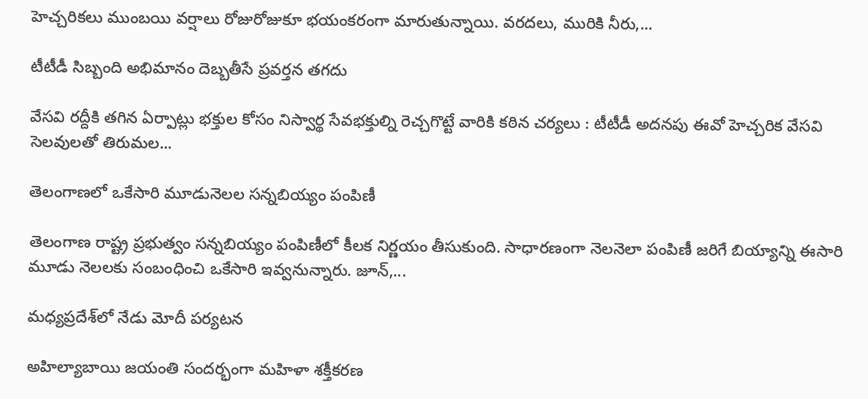హెచ్చరికలు ముంబయి వర్షాలు రోజురోజుకూ భయంకరంగా మారుతున్నాయి. వరదలు, మురికి నీరు,...

టీటీడీ సిబ్బంది అభిమానం దెబ్బతీసే ప్రవర్తన తగదు

వేసవి రద్దీకి తగిన ఏర్పాట్లు భక్తుల కోసం నిస్వార్థ సేవభక్తుల్ని రెచ్చగొట్టే వారికి కఠిన చర్యలు : టీటీడీ అదనపు ఈవో హెచ్చరిక వేసవి సెలవులతో తిరుమల...

తెలంగాణలో ఒకేసారి మూడునెలల సన్నబియ్యం పంపిణీ

తెలంగాణ రాష్ట్ర ప్రభుత్వం సన్నబియ్యం పంపిణీలో కీలక నిర్ణయం తీసుకుంది. సాధారణంగా నెలనెలా పంపిణీ జరిగే బియ్యాన్ని ఈసారి మూడు నెలలకు సంబంధించి ఒకేసారి ఇవ్వనున్నారు. జూన్,...

మధ్యప్రదేశ్‌లో నేడు మోదీ పర్యటన

అహిల్యాబాయి జయంతి సందర్భంగా మహిళా శక్తీకరణ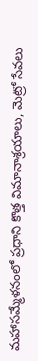మహాసమ్మేళనంలో ప్రధాని కొత్త విమానాశ్రయాలు, మెట్రో సేవలు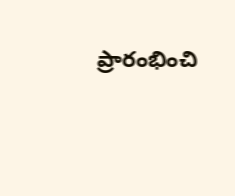ప్రారంభించి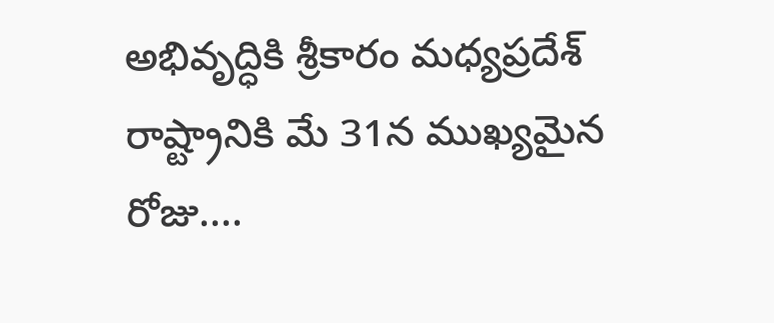అభివృద్ధికి శ్రీకారం మధ్యప్రదేశ్ రాష్ట్రానికి మే 31న ముఖ్యమైన రోజు....